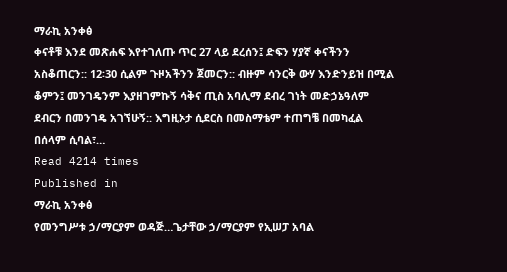ማራኪ አንቀፅ
ቀናቶቹ እንደ መጽሐፍ እየተገለጡ ጥር 27 ላይ ደረሰን፤ ድፍን ሃያኛ ቀናችንን አስቆጠርን:: 12፡30 ሲልም ጉዞአችንን ጀመርን:: ብዙም ሳንርቅ ውሃ እንድንይዝ በሚል ቆምን፤ መንገዴንም እያዘገምኩኝ ሳቅና ጢስ አባሊማ ደብረ ገነት መድኃኔዓለም ደብርን በመንገዴ አገኘሁኝ:: እግዚኦታ ሲደርስ በመስማቴም ተጠግቼ በመካፈል በሰላም ሲባል፣…
Read 4214 times
Published in
ማራኪ አንቀፅ
የመንግሥቱ ኃ/ማርያም ወዳጅ…ጌታቸው ኃ/ማርያም የኢሠፓ አባል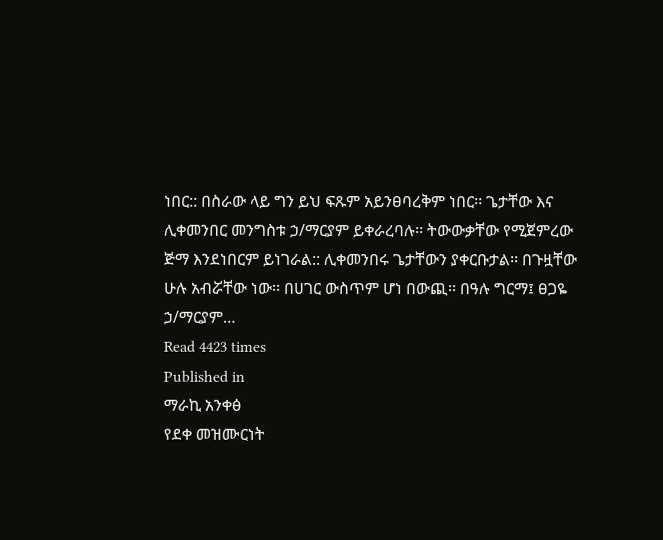ነበር:: በስራው ላይ ግን ይህ ፍጹም አይንፀባረቅም ነበር፡፡ ጌታቸው እና ሊቀመንበር መንግስቱ ኃ/ማርያም ይቀራረባሉ፡፡ ትውውቃቸው የሚጀምረው ጅማ እንደነበርም ይነገራል:: ሊቀመንበሩ ጌታቸውን ያቀርቡታል፡፡ በጉዟቸው ሁሉ አብሯቸው ነው፡፡ በሀገር ውስጥም ሆነ በውጪ፡፡ በዓሉ ግርማ፤ ፀጋዬ ኃ/ማርያም…
Read 4423 times
Published in
ማራኪ አንቀፅ
የደቀ መዝሙርነት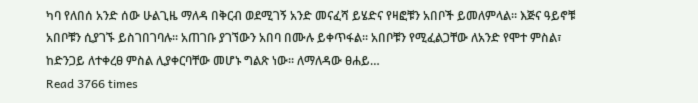ካባ የለበሰ አንድ ሰው ሁልጊዜ ማለዳ በቅርብ ወደሚገኝ አንድ መናፈሻ ይሄድና የዛፎቹን አበቦች ይመለምላል። እጅና ዓይኖቹ አበቦቹን ሲያገኙ ይስገበገባሉ፡፡ አጠገቡ ያገኘውን አበባ በሙሉ ይቀጥፋል፡፡ አበቦቹን የሚፈልጋቸው ለአንድ የሞተ ምስል፣ ከድንጋይ ለተቀረፀ ምስል ሊያቀርባቸው መሆኑ ግልጽ ነው። ለማለዳው ፀሐይ…
Read 3766 times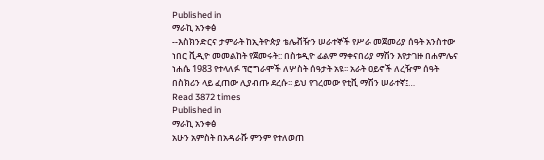Published in
ማራኪ አንቀፅ
--እስክንድርና ታምራት ከኢትዮጵያ ቴሌቭዥን ሠራተኞች የሥራ መጀመሪያ ሰዓት አንስተው ነበር ቪዲዮ መመልከት የጀመሩት:: በስቱዲዮ ፊልም ማቀናበሪያ ማሽን እየታገዙ በሐምሌና ነሐሴ 1983 የተላለፉ ፕሮግራሞች ለሦስት ሰዓታት አዩ፡፡ አራት ዐይኖች ለረዥም ሰዓት በስክሪን ላይ ፈጠው ሊያብጡ ደረሱ፡፡ ይህ የገረመው የቲቪ ማሽን ሠራተኛ፤…
Read 3872 times
Published in
ማራኪ አንቀፅ
አሁን አምስት በአዳራሹ ምንም የተለወጠ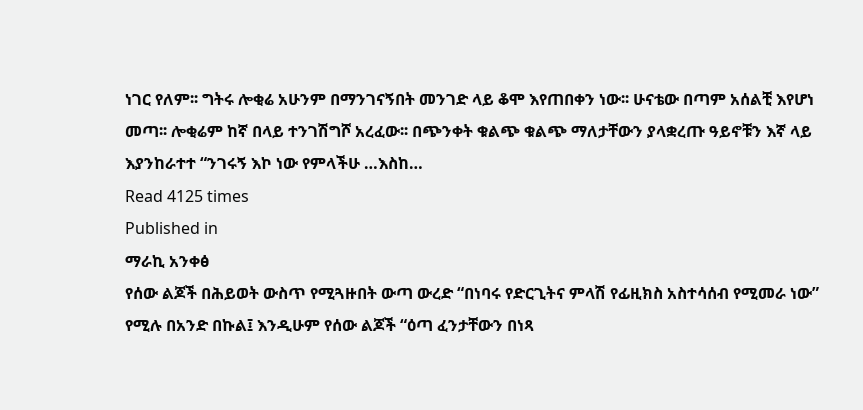ነገር የለም፡፡ ግትሩ ሎቂሬ አሁንም በማንገናኝበት መንገድ ላይ ቆሞ እየጠበቀን ነው፡፡ ሁናቴው በጣም አሰልቺ እየሆነ መጣ፡፡ ሎቂሬም ከኛ በላይ ተንገሽግሾ አረፈው፡፡ በጭንቀት ቁልጭ ቁልጭ ማለታቸውን ያላቋረጡ ዓይኖቹን እኛ ላይ እያንከራተተ “ንገሩኝ እኮ ነው የምላችሁ …እስከ…
Read 4125 times
Published in
ማራኪ አንቀፅ
የሰው ልጆች በሕይወት ውስጥ የሚጓዙበት ውጣ ውረድ “በነባሩ የድርጊትና ምላሽ የፊዚክስ አስተሳሰብ የሚመራ ነው” የሚሉ በአንድ በኩል፤ እንዲሁም የሰው ልጆች “ዕጣ ፈንታቸውን በነጻ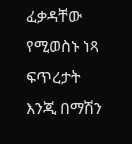ፈቃዳቸው የሚወስኑ ነጻ ፍጥረታት እንጂ በማሽን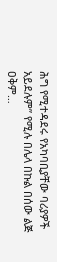ሕግ የሚተዳደሩ የአካባቢያቸው ባሪያዎች አይደሉም” የሚሉ በሌላ በኩል በሰው ልጅ ዐቅም…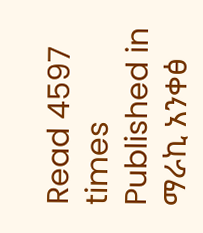Read 4597 times
Published in
ማራኪ አንቀፅ